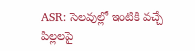ASR: సెలవుల్లో ఇంటికి వచ్చే పిల్లలపై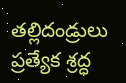తల్లిదండ్రులు ప్రత్యేక శ్రద్ధ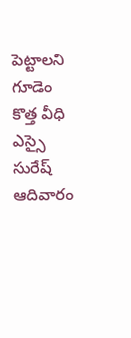పెట్టాలని గూడెం కొత్త వీధి ఎస్సై సురేష్ ఆదివారం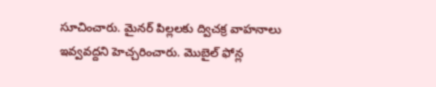సూచించారు. మైనర్ పిల్లలకు ద్విచక్ర వాహనాలు ఇవ్వవద్దని హెచ్చరించారు. మొబైల్ ఫోన్ల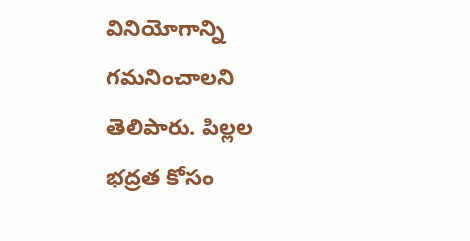వినియోగాన్ని గమనించాలని తెలిపారు. పిల్లల భద్రత కోసం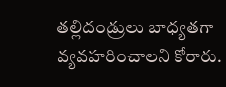తల్లిదండ్రులు బాధ్యతగా వ్యవహరించాలని కోరారు.